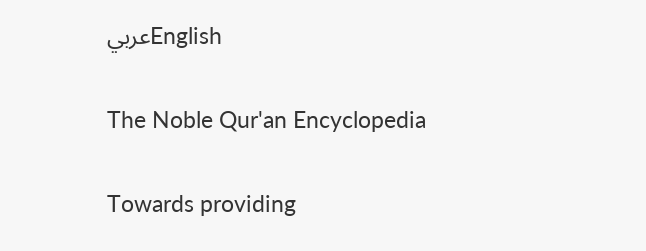عربيEnglish

The Noble Qur'an Encyclopedia

Towards providing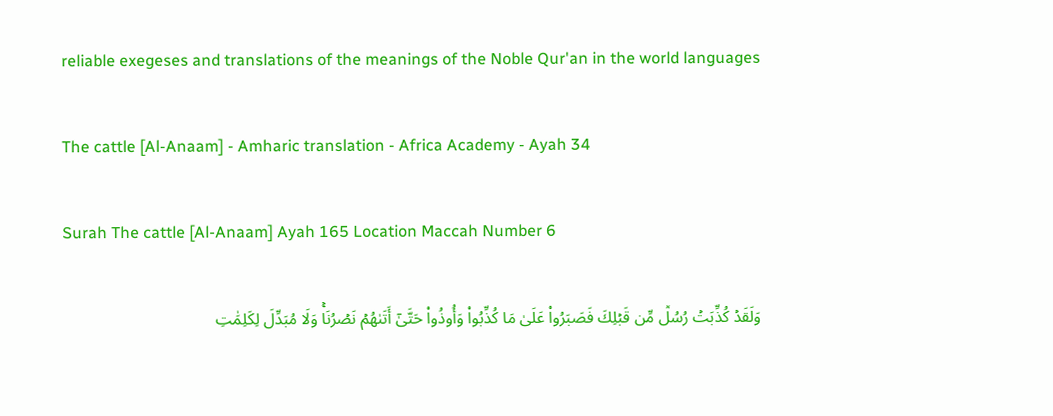reliable exegeses and translations of the meanings of the Noble Qur'an in the world languages

The cattle [Al-Anaam] - Amharic translation - Africa Academy - Ayah 34

Surah The cattle [Al-Anaam] Ayah 165 Location Maccah Number 6

وَلَقَدۡ كُذِّبَتۡ رُسُلٞ مِّن قَبۡلِكَ فَصَبَرُواْ عَلَىٰ مَا كُذِّبُواْ وَأُوذُواْ حَتَّىٰٓ أَتَىٰهُمۡ نَصۡرُنَاۚ وَلَا مُبَدِّلَ لِكَلِمَٰتِ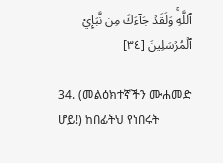ٱللَّهِۚ وَلَقَدۡ جَآءَكَ مِن نَّبَإِيْ ٱلۡمُرۡسَلِينَ [٣٤]

34. (መልዕክተኛችን ሙሐመድ ሆይ!) ከበፊትህ የነበሩት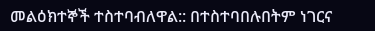መልዕክተኞች ተስተባብለዋል:: በተስተባበሉበትም ነገርና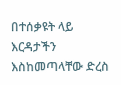በተሰቃዩት ላይ እርዳታችን እስከመጣላቸው ድረስ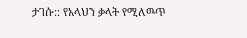ታገሱ:: የአላህን ቃላት የሚለዉጥ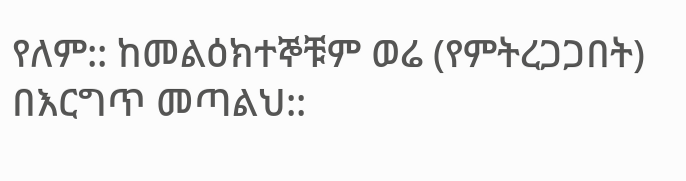የለም:: ከመልዕክተኞቹም ወሬ (የምትረጋጋበት) በእርግጥ መጣልህ::